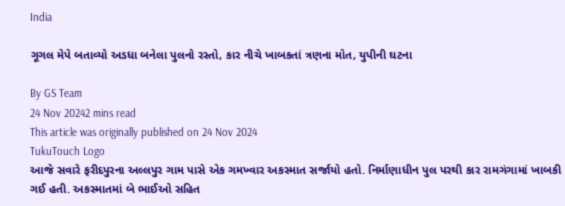India

ગૂગલ મેપે બતાવ્યો અડધા બનેલા પુલનો રસ્તો, કાર નીચે ખાબકતાં ત્રણના મોત, યુપીની ઘટના

By GS Team
24 Nov 20242 mins read
This article was originally published on 24 Nov 2024
TukuTouch Logo
આજે સવારે ફરીદપુરના અલ્લપુર ગામ પાસે એક ગમખ્વાર અકસ્માત સર્જાયો હતો. નિર્માણાધીન પુલ પરથી કાર રામગંગામાં ખાબકી ગઈ હતી. અકસ્માતમાં બે ભાઈઓ સહિત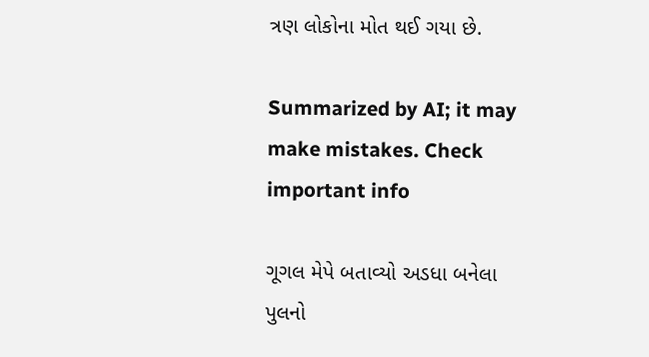ત્રણ લોકોના મોત થઈ ગયા છે.

Summarized by AI; it may make mistakes. Check important info

ગૂગલ મેપે બતાવ્યો અડધા બનેલા પુલનો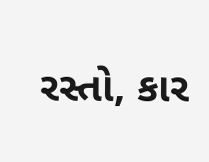રસ્તો, કાર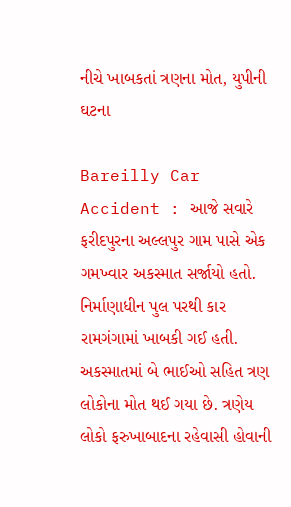નીચે ખાબકતાં ત્રણના મોત, યુપીની ઘટના

Bareilly Car Accident : આજે સવારે ફરીદપુરના અલ્લપુર ગામ પાસે એક ગમખ્વાર અકસ્માત સર્જાયો હતો. નિર્માણાધીન પુલ પરથી કાર રામગંગામાં ખાબકી ગઈ હતી. અકસ્માતમાં બે ભાઈઓ સહિત ત્રણ લોકોના મોત થઈ ગયા છે. ત્રણેય લોકો ફરુખાબાદના રહેવાસી હોવાની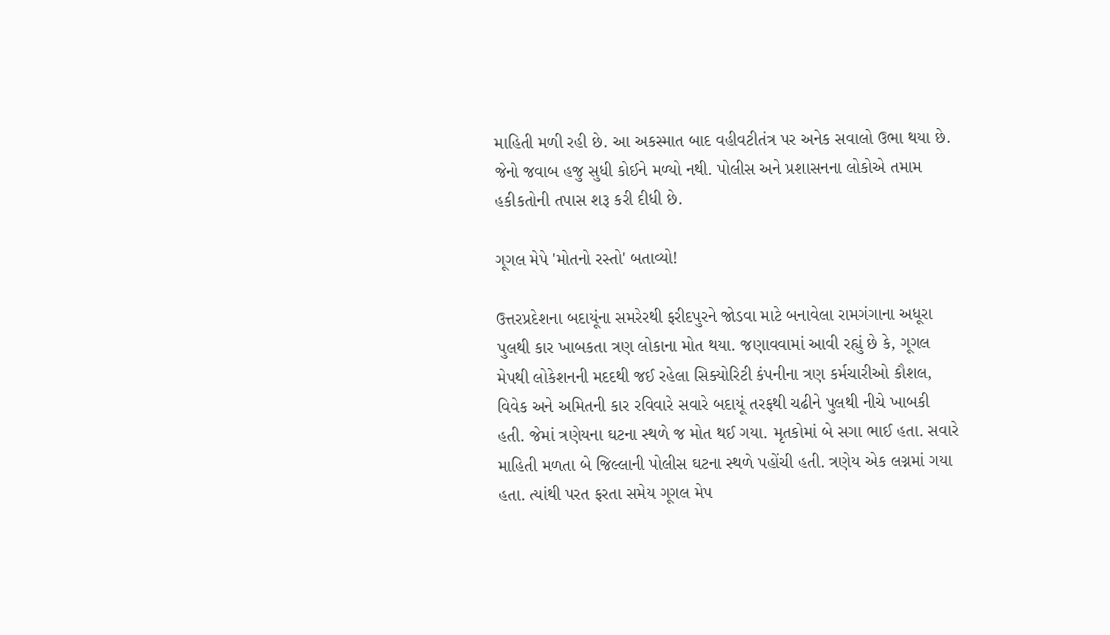માહિતી મળી રહી છે. આ અકસ્માત બાદ વહીવટીતંત્ર પર અનેક સવાલો ઉભા થયા છે. જેનો જવાબ હજુ સુધી કોઈને મળ્યો નથી. પોલીસ અને પ્રશાસનના લોકોએ તમામ હકીકતોની તપાસ શરૂ કરી દીધી છે.

ગૂગલ મેપે 'મોતનો રસ્તો' બતાવ્યો!

ઉત્તરપ્રદેશના બદાયૂંના સમરેરથી ફરીદપુરને જોડવા માટે બનાવેલા રામગંગાના અધૂરા પુલથી કાર ખાબકતા ત્રણ લોકાના મોત થયા. જણાવવામાં આવી રહ્યું છે કે, ગૂગલ મેપથી લોકેશનની મદદથી જઈ રહેલા સિક્યોરિટી કંપનીના ત્રણ કર્મચારીઓ કૌશલ, વિવેક અને અમિતની કાર રવિવારે સવારે બદાયૂં તરફથી ચઢીને પુલથી નીચે ખાબકી હતી. જેમાં ત્રણેયના ઘટના સ્થળે જ મોત થઈ ગયા. મૃતકોમાં બે સગા ભાઈ હતા. સવારે માહિતી મળતા બે જિલ્લાની પોલીસ ઘટના સ્થળે પહોંચી હતી. ત્રણેય એક લગ્નમાં ગયા હતા. ત્યાંથી પરત ફરતા સમેય ગૂગલ મેપ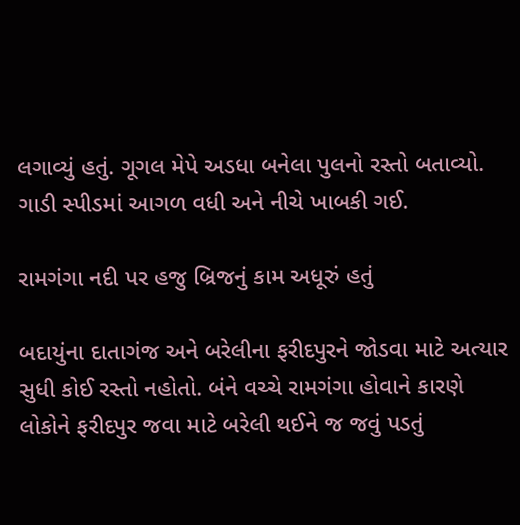લગાવ્યું હતું. ગૂગલ મેપે અડધા બનેલા પુલનો રસ્તો બતાવ્યો. ગાડી સ્પીડમાં આગળ વધી અને નીચે ખાબકી ગઈ.

રામગંગા નદી પર હજુ બ્રિજનું કામ અધૂરું હતું

બદાયુંના દાતાગંજ અને બરેલીના ફરીદપુરને જોડવા માટે અત્યાર સુધી કોઈ રસ્તો નહોતો. બંને વચ્ચે રામગંગા હોવાને કારણે લોકોને ફરીદપુર જવા માટે બરેલી થઈને જ જવું પડતું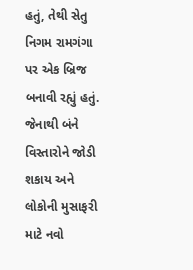હતું, તેથી સેતુ નિગમ રામગંગા પર એક બ્રિજ બનાવી રહ્યું હતું. જેનાથી બંને વિસ્તારોને જોડી શકાય અને લોકોની મુસાફરી માટે નવો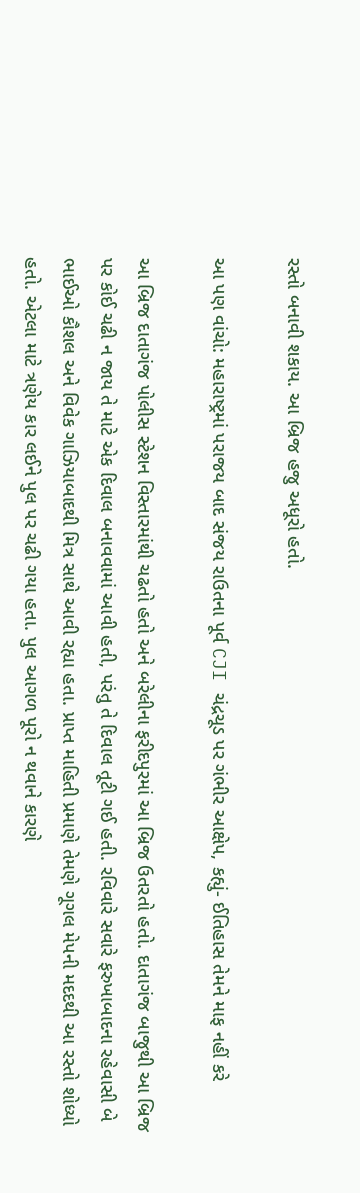રસ્તો બનાવી શકાય. આ બ્રિજ હજુ અધૂરો હતો.

આ પણ વાંચો: મહારાષ્ટ્રમાં પરાજય બાદ સંજય રાઉતના પૂર્વ CJI ચંદ્રચૂડ પર ગંભીર આક્ષેપ, કહ્યું- ઈતિહાસ તેમને માફ નહીં કરે

આ બ્રિજ દાતાગંજ પોલીસ સ્ટેશન વિસ્તારમાંથી ચઢતો હતો અને બરેલીના ફરીદપુરમાં આ બ્રિજ ઉતરતો હતો. દાતાગંજ બાજુથી આ બ્રિજ પર કોઈ ચઢી ન જાય તે માટે એક દિવાલ બનાવવામાં આવી હતી, પરંતુ તે દિવાલ તૂટી ગઈ હતી. રવિવારે સવારે ફરુખાબાદના રહેવાસી બે ભાઈઓ કૌશલ અને વિવેક ગાઝિયાબાદથી મિત્ર સાથે આવી રહ્યા હતા. પ્રાપ્ત માહિતી પ્રમાણે તેમણે ગૂગલ મેપની મદદથી આ રસ્તો શોધ્યો હતો. એટલા માટે ત્રણેય કાર લઈને પુલ પર ચઢી ગયા હતા. પુલ આગળ પૂરો ન થવાને કારણે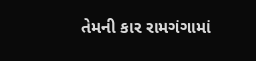તેમની કાર રામગંગામાં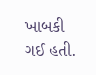ખાબકી ગઈ હતી.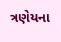ત્રણેયના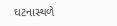ઘટનાસ્થળે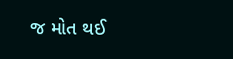જ મોત થઈ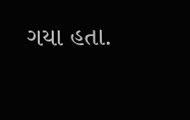ગયા હતા.